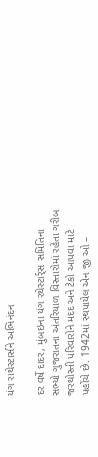યંગ રાથેસ્ટાર્સને અભિનંદન

દર વર્ષે દાદર, મુંબઇના યંગ રથેસ્ટાર્ર્સ સમિતિના સભ્યો ગુજરાતના અંતરિયાળ વિસ્તારોમાં રહેતા ગરીબ જરથોસ્તી પરિવારોને મદદ અને ટેકો આપવા માટે પહોંચે છે. 1942માં સ્થપાયેલ એન જી ઓ –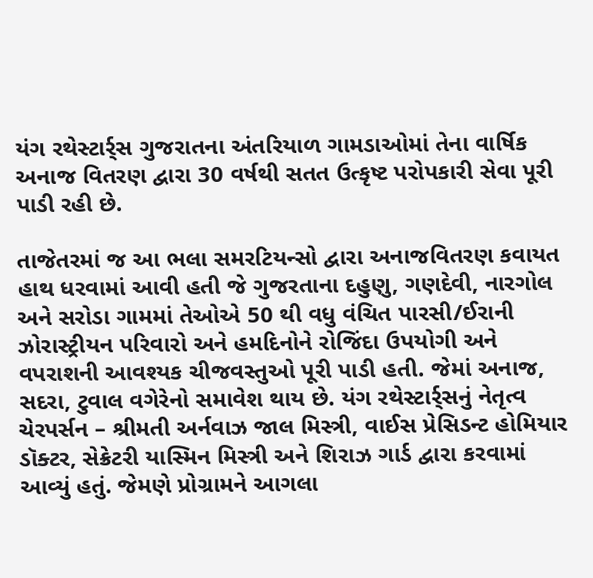યંગ રથેસ્ટાર્ર્સ ગુજરાતના અંતરિયાળ ગામડાઓમાં તેના વાર્ષિક અનાજ વિતરણ દ્વારા 30 વર્ષથી સતત ઉત્કૃષ્ટ પરોપકારી સેવા પૂરી પાડી રહી છે.

તાજેતરમાં જ આ ભલા સમરટિયન્સો દ્વારા અનાજવિતરણ કવાયત હાથ ધરવામાં આવી હતી જે ગુજરતાના દહુણુ, ગણદેવી, નારગોલ અને સરોડા ગામમાં તેઓએ 50 થી વધુ વંચિત પારસી/ઈરાની ઝોરાસ્ટ્રીયન પરિવારો અને હમદિનોને રોજિંદા ઉપયોગી અને વપરાશની આવશ્યક ચીજવસ્તુઓ પૂરી પાડી હતી. જેમાં અનાજ, સદરા, ટુવાલ વગેરેનો સમાવેશ થાય છે. યંગ રથેસ્ટાર્ર્સનું નેતૃત્વ ચેરપર્સન – શ્રીમતી અર્નવાઝ જાલ મિસ્ત્રી, વાઈસ પ્રેસિડન્ટ હોમિયાર ડૉક્ટર, સેક્રેટરી યાસ્મિન મિસ્ત્રી અને શિરાઝ ગાર્ડ દ્વારા કરવામાં આવ્યું હતું. જેમણે પ્રોગ્રામને આગલા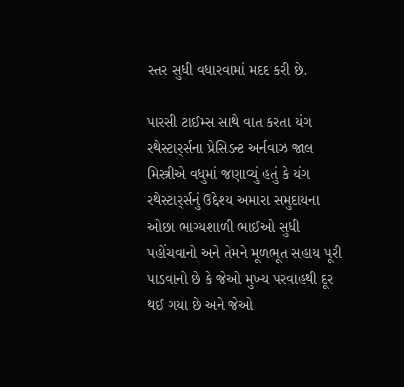સ્તર સુધી વધારવામાં મદદ કરી છે.

પારસી ટાઈમ્સ સાથે વાત કરતા યંગ રથેસ્ટાર્ર્સના પ્રેસિડન્ટ અર્નવાઝ જાલ મિસ્ત્રીએ વધુમાં જણાવ્યું હતું કે યંગ રથેસ્ટાર્ર્સનું ઉદ્દેશ્ય અમારા સમુદાયના ઓછા ભાગ્યશાળી ભાઈઓ સુધી પહોંચવાનો અને તેમને મૂળભૂત સહાય પૂરી પાડવાનો છે કે જેઓ મુખ્ય પરવાહથી દૂર થઈ ગયા છે અને જેઓ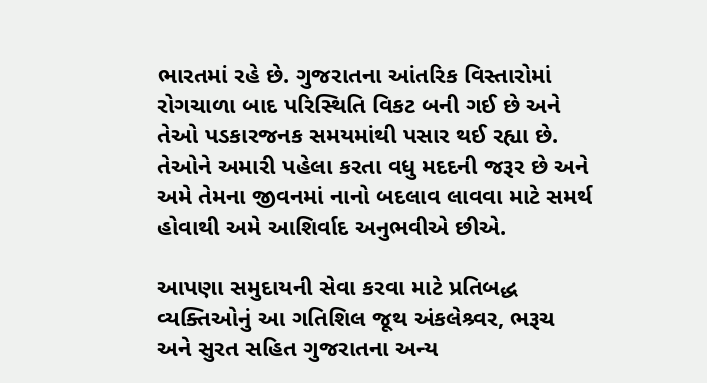ભારતમાં રહે છે. ગુજરાતના આંતરિક વિસ્તારોમાં રોગચાળા બાદ પરિસ્થિતિ વિકટ બની ગઈ છે અને તેઓ પડકારજનક સમયમાંથી પસાર થઈ રહ્યા છે. તેઓને અમારી પહેલા કરતા વધુ મદદની જરૂર છે અને અમે તેમના જીવનમાં નાનો બદલાવ લાવવા માટે સમર્થ હોવાથી અમે આશિર્વાદ અનુભવીએ છીએ.

આપણા સમુદાયની સેવા કરવા માટે પ્રતિબદ્ધ વ્યક્તિઓનું આ ગતિશિલ જૂથ અંકલેશ્ર્વર, ભરૂચ અને સુરત સહિત ગુજરાતના અન્ય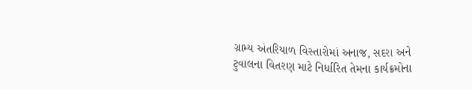ગ્રામ્ય અંતરિયાળ વિસ્તારોમાં અનાજ, સદરા અને ટુવાલના વિતરણ માટે નિર્ધારિત તેમના કાર્યક્રમોના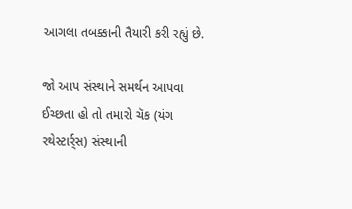આગલા તબક્કાની તૈયારી કરી રહ્યું છે.

જો આપ સંસ્થાને સમર્થન આપવા ઈચ્છતા હો તો તમારો ચૅક (યંગ રથેસ્ટાર્ર્સ) સંસ્થાની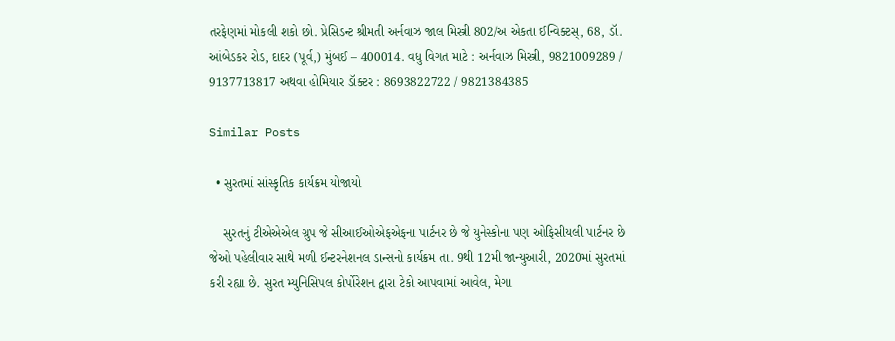તરફેણમાં મોકલી શકો છો. પ્રેસિડન્ટ શ્રીમતી અર્નવાઝ જાલ મિસ્ત્રી 802/અ એકતા ઈન્વિક્ટસ્, 68, ડૉ. આંબેડકર રોડ, દાદર (પૂર્વ,) મુંબઈ – 400014. વધુ વિગત માટે : અર્નવાઝ મિસ્ત્રી, 9821009289 / 9137713817 અથવા હોમિયાર ડૉક્ટર : 8693822722 / 9821384385

Similar Posts

  • સુરતમાં સાંસ્કૃતિક કાર્યક્રમ યોજાયો

    સુરતનું ટીએએએલ ગ્રુપ જે સીઆઈઓએફએફના પાર્ટનર છે જે યુનેસ્કોના પણ ઓફિસીયલી પાર્ટનર છે જેઓ પહેલીવાર સાથે મળી ઈન્ટરનેશનલ ડાન્સનો કાર્યક્રમ તા. 9થી 12મી જાન્યુઆરી, 2020માં સુરતમાં કરી રહ્યા છે. સુરત મ્યુનિસિપલ કોર્પોરેશન દ્વારા ટેકો આપવામાં આવેલ, મેગા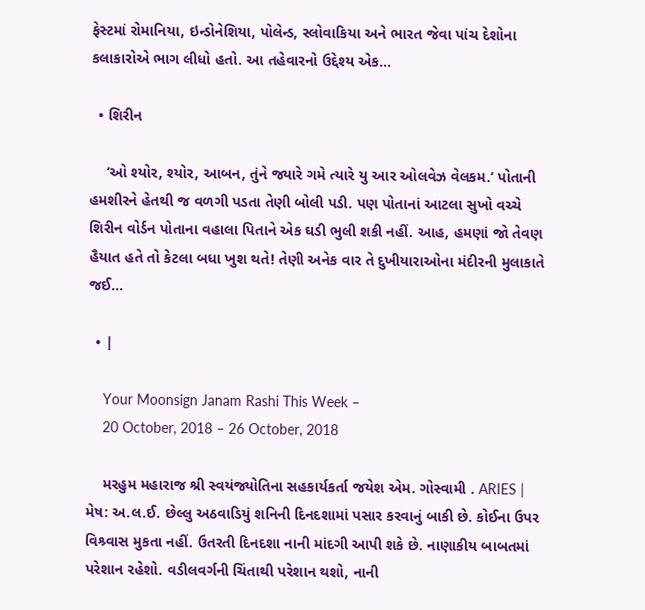ફેસ્ટમાં રોમાનિયા, ઇન્ડોનેશિયા, પોલેન્ડ, સ્લોવાકિયા અને ભારત જેવા પાંચ દેશોના કલાકારોએ ભાગ લીધો હતો. આ તહેવારનો ઉદ્દેશ્ય એક…

  • શિરીન

    ‘ઓ શ્યોર, શ્યોર, આબન, તુંને જ્યારે ગમે ત્યારે યુ આર ઓલવેઝ વેલકમ.’ પોતાની હમશીરને હેતથી જ વળગી પડતા તેણી બોલી પડી. પણ પોતાનાં આટલા સુખો વચ્ચે શિરીન વોર્ડન પોતાના વહાલા પિતાને એક ઘડી ભુલી શકી નહીં. આહ, હમણાં જો તેવણ હૈયાત હતે તો કેટલા બધા ખુશ થતે! તેણી અનેક વાર તે દુખીયારાઓના મંદીરની મુલાકાતે જઈ…

  • |

    Your Moonsign Janam Rashi This Week –
    20 October, 2018 – 26 October, 2018

    મરહુમ મહારાજ શ્રી સ્વયંજ્યોતિના સહકાર્યકર્તા જયેશ એમ. ગોસ્વામી . ARIES | મેષ: અ.લ.ઈ. છેલ્લુ અઠવાડિયું શનિની દિનદશામાં પસાર કરવાનું બાકી છે. કોઈના ઉપર વિશ્ર્વાસ મુકતા નહીં. ઉતરતી દિનદશા નાની માંદગી આપી શકે છે. નાણાકીય બાબતમાં પરેશાન રહેશો. વડીલવર્ગની ચિંતાથી પરેશાન થશો, નાની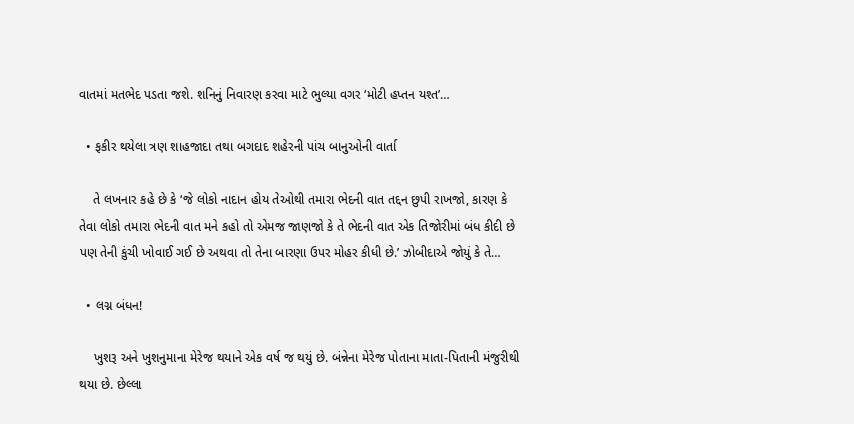વાતમાં મતભેદ પડતા જશે. શનિનું નિવારણ કરવા માટે ભુલ્યા વગર ‘મોટી હપ્તન યશ્ત’…

  • ફકીર થયેલા ત્રણ શાહજાદા તથા બગદાદ શહેરની પાંચ બાનુઓની વાર્તા

    તે લખનાર કહે છે કે ‘જે લોકો નાદાન હોય તેઓથી તમારા ભેદની વાત તદ્દન છુપી રાખજો, કારણ કે તેવા લોકો તમારા ભેદની વાત મને કહો તો એમજ જાણજો કે તે ભેદની વાત એક તિજોરીમાં બંધ કીદી છે પણ તેની કુંચી ખોવાઈ ગઈ છે અથવા તો તેના બારણા ઉપર મોહર કીધી છે.’ ઝોબીદાએ જોયું કે તે…

  • લગ્ન બંધન!

    ખુશરૂ અને ખુશનુમાના મેરેજ થયાને એક વર્ષ જ થયું છે. બંન્નેના મેરેજ પોતાના માતા-પિતાની મંજુરીથી થયા છે. છેલ્લા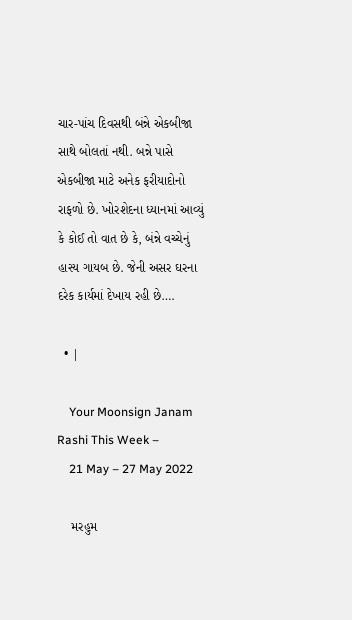ચાર-પાંચ દિવસથી બંન્ને એકબીજા સાથે બોલતાં નથી. બન્ને પાસે એકબીજા માટે અનેક ફરીયાદોનો રાફળો છે. ખોરશેદના ધ્યાનમાં આવ્યું કે કોઈ તો વાત છે કે, બંન્ને વચ્ચેનું હાસ્ય ગાયબ છે. જેની અસર ઘરના દરેક કાર્યમાં દેખાય રહી છે….

  • |

    Your Moonsign Janam Rashi This Week –
    21 May – 27 May 2022

    મરહુમ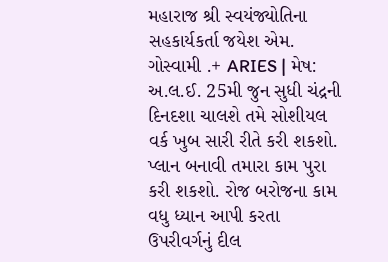મહારાજ શ્રી સ્વયંજ્યોતિના સહકાર્યકર્તા જયેશ એમ. ગોસ્વામી .+ ARIES | મેષ: અ.લ.ઈ. 25મી જુન સુધી ચંદ્રની દિનદશા ચાલશે તમે સોશીયલ વર્ક ખુબ સારી રીતે કરી શકશો. પ્લાન બનાવી તમારા કામ પુરા કરી શકશો. રોજ બરોજના કામ વધુ ધ્યાન આપી કરતા ઉપરીવર્ગનું દીલ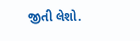જીતી લેશો.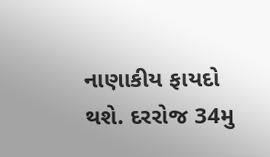નાણાકીય ફાયદો થશે. દરરોજ 34મુ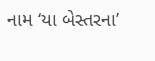નામ ‘યા બેસ્તરના’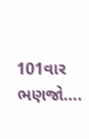101વાર ભણજો….